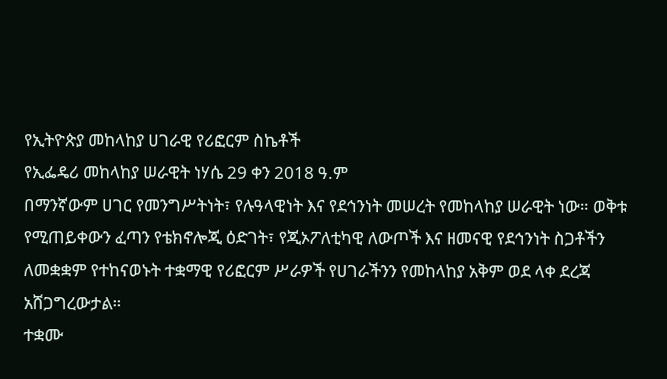የኢትዮጵያ መከላከያ ሀገራዊ የሪፎርም ስኬቶች
የኢፌዴሪ መከላከያ ሠራዊት ነሃሴ 29 ቀን 2018 ዓ.ም
በማንኛውም ሀገር የመንግሥትነት፣ የሉዓላዊነት እና የደኅንነት መሠረት የመከላከያ ሠራዊት ነው። ወቅቱ የሚጠይቀውን ፈጣን የቴክኖሎጂ ዕድገት፣ የጂኦፖለቲካዊ ለውጦች እና ዘመናዊ የደኅንነት ስጋቶችን ለመቋቋም የተከናወኑት ተቋማዊ የሪፎርም ሥራዎች የሀገራችንን የመከላከያ አቅም ወደ ላቀ ደረጃ አሸጋግረውታል።
ተቋሙ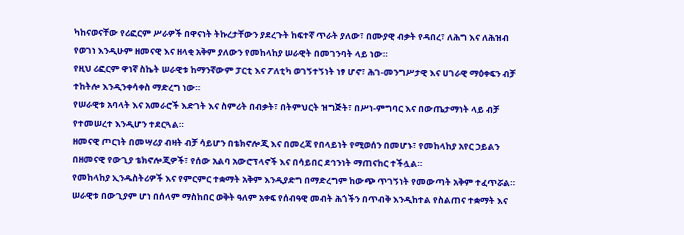ካከናወናቸው የሪፎርም ሥራዎች በዋናነት ትኩረታቸውን ያደረጉት ከፍተኛ ጥራት ያለው፣ በሙያዊ ብቃት የዳበረ፣ ለሕግ እና ለሕዝብ የወገነ እንዲሁም ዘመናዊ እና ዘላቂ አቅም ያለውን የመከላከያ ሠራዊት በመገንባት ላይ ነው።
የዚህ ሪፎርም ዋነኛ ስኬት ሠራዊቱ ከማንኛውም ፓርቲ እና ፖለቲካ ወገኝተኝነት ነፃ ሆኖ፣ ሕገ-መንግሥታዊ እና ሀገራዊ ማዕቀፍን ብቻ ተከትሎ እንዲንቀሳቀስ ማድረግ ነው።
የሠራዊቱ አባላት እና አመራሮች እድገት እና ስምሪት በብቃት፣ በትምህርት ዝግጅት፣ በሥነ-ምግባር እና በውጤታማነት ላይ ብቻ የተመሠረተ እንዲሆን ተደርጓል።
ዘመናዊ ጦርነት በመሣሪያ ብዛት ብቻ ሳይሆን በቴክኖሎጂ እና በመረጃ የበላይነት የሚወሰን በመሆኑ፣ የመከላከያ አየር ኃይልን በዘመናዊ የውጊያ ቴክኖሎጂዎች፣ የሰው አልባ አውሮፕላኖች እና በሳይበር ደኅንነት ማጠናከር ተችሏል።
የመከላከያ ኢንዱስትሪዎች እና የምርምር ተቋማት አቅም እንዲያድግ በማድረግም ከውጭ ጥገኝነት የመውጣት አቅም ተፈጥሯል።
ሠራዊቱ በውጊያም ሆነ በሰላም ማስከበር ወቅት ዓለም አቀፍ የሰብዓዊ መብት ሕጎችን በጥብቅ እንዲከተል የስልጠና ተቋማት እና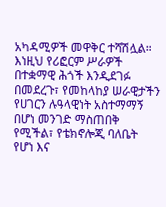አካዳሚዎች መዋቅር ተሻሽሏል።
እነዚህ የሪፎርም ሥራዎች በተቋማዊ ሕጎች እንዲደገፉ በመደረጉ፣ የመከላከያ ሠራዊታችን የሀገርን ሉዓላዊነት አስተማማኝ በሆነ መንገድ ማስጠበቅ የሚችል፣ የቴክኖሎጂ ባለቤት የሆነ እና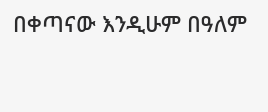በቀጣናው እንዲሁም በዓለም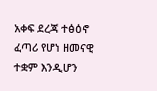አቀፍ ደረጃ ተፅዕኖ ፈጣሪ የሆነ ዘመናዊ ተቋም እንዲሆን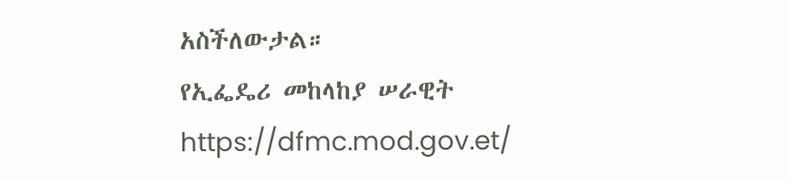አስችለውታል።
የኢፌዴሪ መከላከያ ሠራዊት
https://dfmc.mod.gov.et/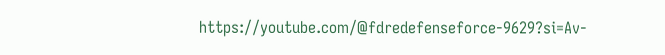https://youtube.com/@fdredefenseforce-9629?si=Av-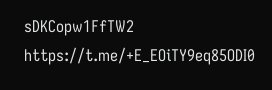sDKCopw1FfTW2
https://t.me/+E_EOiTY9eq85ODI0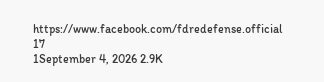https://www.facebook.com/fdredefense.official
17
1September 4, 2026 2.9K